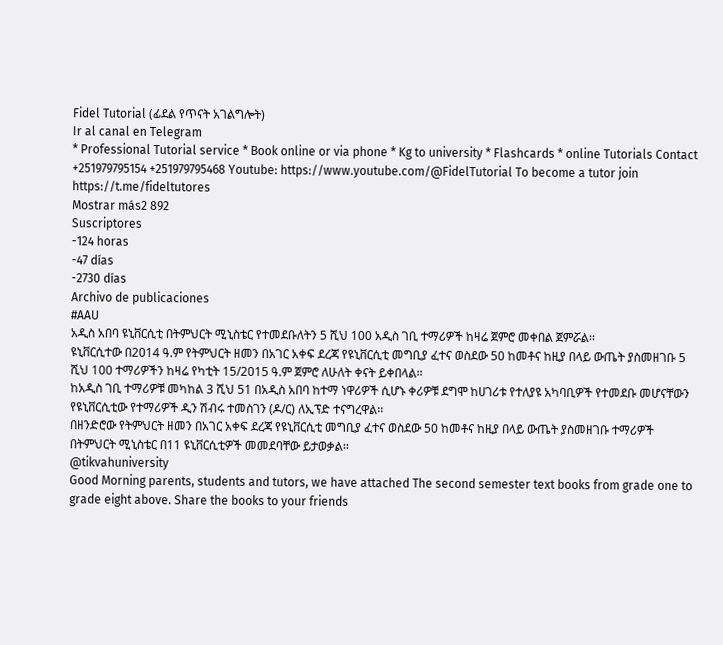Fidel Tutorial (ፊደል የጥናት አገልግሎት)
Ir al canal en Telegram
* Professional Tutorial service * Book online or via phone * Kg to university * Flashcards * online Tutorials Contact +251979795154 +251979795468 Youtube: https://www.youtube.com/@FidelTutorial To become a tutor join https://t.me/fideltutores
Mostrar más2 892
Suscriptores
-124 horas
-47 días
-2730 días
Archivo de publicaciones
#AAU
አዲስ አበባ ዩኒቨርሲቲ በትምህርት ሚኒስቴር የተመደቡለትን 5 ሺህ 100 አዲስ ገቢ ተማሪዎች ከዛሬ ጀምሮ መቀበል ጀምሯል፡፡
ዩኒቨርሲተው በ2014 ዓ.ም የትምህርት ዘመን በአገር አቀፍ ደረጃ የዩኒቨርሲቲ መግቢያ ፈተና ወስደው 50 ከመቶና ከዚያ በላይ ውጤት ያስመዘገቡ 5 ሺህ 100 ተማሪዎችን ከዛሬ የካቲት 15/2015 ዓ.ም ጀምሮ ለሁለት ቀናት ይቀበላል፡፡
ከአዲስ ገቢ ተማሪዎቹ መካከል 3 ሺህ 51 በአዲስ አበባ ከተማ ነዋሪዎች ሲሆኑ ቀሪዎቹ ደግሞ ከሀገሪቱ የተለያዩ አካባቢዎች የተመደቡ መሆናቸውን የዩኒቨርሲቲው የተማሪዎች ዲን ሽብሩ ተመስገን (ዶ/ር) ለኢፕድ ተናግረዋል፡፡
በዘንድሮው የትምህርት ዘመን በአገር አቀፍ ደረጃ የዩኒቨርሲቲ መግቢያ ፈተና ወስደው 50 ከመቶና ከዚያ በላይ ውጤት ያስመዘገቡ ተማሪዎች በትምህርት ሚኒስቴር በ11 ዩኒቨርሲቲዎች መመደባቸው ይታወቃል፡፡
@tikvahuniversity
Good Morning parents, students and tutors, we have attached The second semester text books from grade one to grade eight above. Share the books to your friends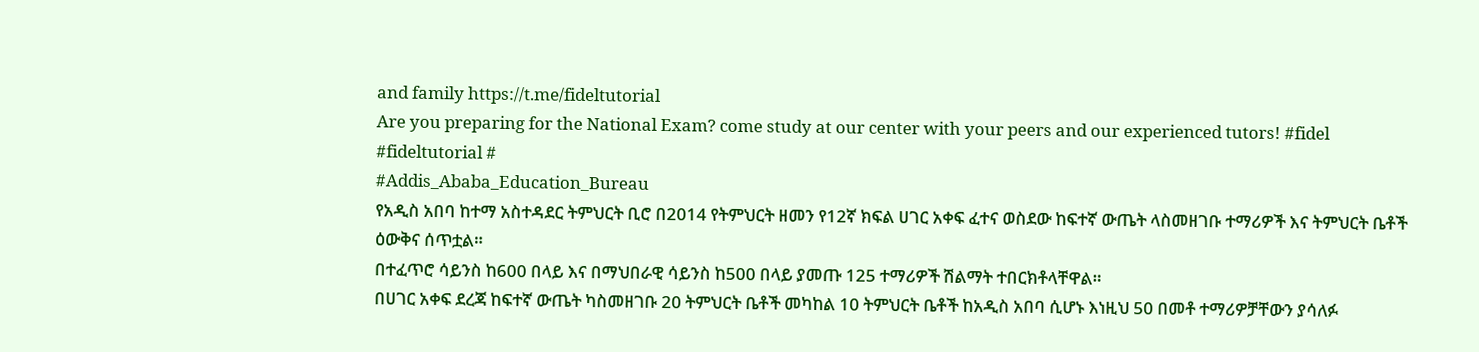and family https://t.me/fideltutorial
Are you preparing for the National Exam? come study at our center with your peers and our experienced tutors! #fidel #fideltutorial #
#Addis_Ababa_Education_Bureau
የአዲስ አበባ ከተማ አስተዳደር ትምህርት ቢሮ በ2014 የትምህርት ዘመን የ12ኛ ክፍል ሀገር አቀፍ ፈተና ወስደው ከፍተኛ ውጤት ላስመዘገቡ ተማሪዎች እና ትምህርት ቤቶች ዕውቅና ሰጥቷል።
በተፈጥሮ ሳይንስ ከ600 በላይ እና በማህበራዊ ሳይንስ ከ500 በላይ ያመጡ 125 ተማሪዎች ሽልማት ተበርክቶላቸዋል።
በሀገር አቀፍ ደረጃ ከፍተኛ ውጤት ካስመዘገቡ 20 ትምህርት ቤቶች መካከል 10 ትምህርት ቤቶች ከአዲስ አበባ ሲሆኑ እነዚህ 50 በመቶ ተማሪዎቻቸውን ያሳለፉ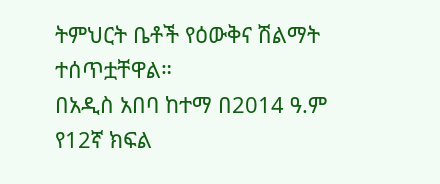ትምህርት ቤቶች የዕውቅና ሽልማት ተሰጥቷቸዋል።
በአዲስ አበባ ከተማ በ2014 ዓ.ም የ12ኛ ክፍል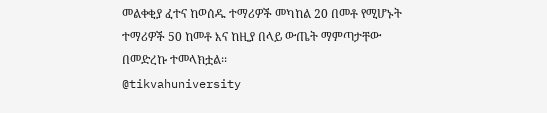መልቀቂያ ፈተና ከወሰዱ ተማሪዎች መካከል 20 በመቶ የሚሆኑት ተማሪዎች 50 ከመቶ እና ከዚያ በላይ ውጤት ማምጣታቸው በመድረኩ ተመላክቷል፡፡
@tikvahuniversity